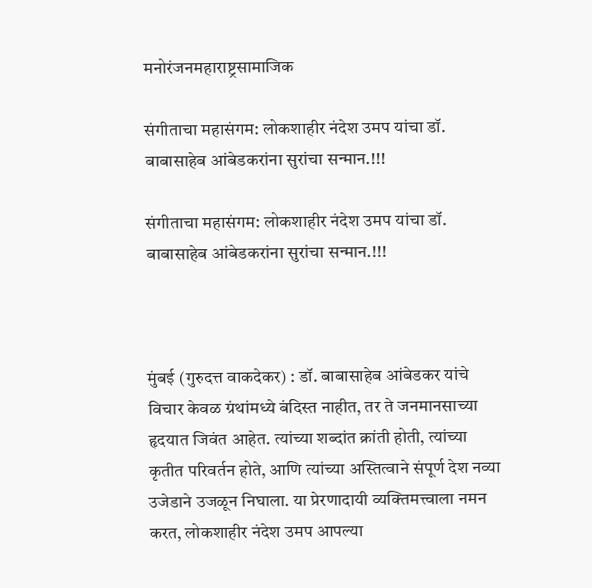मनोरंजनमहाराष्ट्रसामाजिक

संगीताचा महासंगम: लोकशाहीर नंदेश उमप यांचा डॉ. बाबासाहेब आंबेडकरांना सुरांचा सन्मान.!!!

संगीताचा महासंगम: लोकशाहीर नंदेश उमप यांचा डॉ. बाबासाहेब आंबेडकरांना सुरांचा सन्मान.!!!



मुंबई (गुरुदत्त वाकदेकर) : डॉ. बाबासाहेब आंबेडकर यांचे विचार केवळ ग्रंथांमध्ये बंदिस्त नाहीत, तर ते जनमानसाच्या हृदयात जिवंत आहेत. त्यांच्या शब्दांत क्रांती होती, त्यांच्या कृतीत परिवर्तन होते, आणि त्यांच्या अस्तित्वाने संपूर्ण देश नव्या उजेडाने उजळून निघाला. या प्रेरणादायी व्यक्तिमत्त्वाला नमन करत, लोकशाहीर नंदेश उमप आपल्या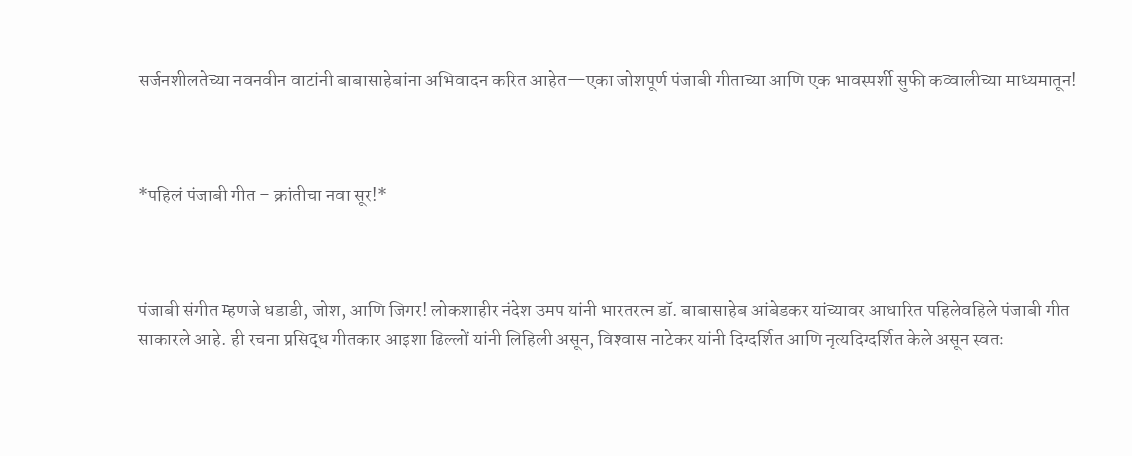सर्जनशीलतेच्या नवनवीन वाटांनी बाबासाहेबांना अभिवादन करित आहेत—एका जोशपूर्ण पंजाबी गीताच्या आणि एक भावस्पर्शी सुफी कव्वालीच्या माध्यमातून!



*पहिलं पंजाबी गीत – क्रांतीचा नवा सूर!*



पंजाबी संगीत म्हणजे धडाडी, जोश, आणि जिगर! लोकशाहीर नंदेश उमप यांनी भारतरत्न डॉ. बाबासाहेब आंबेडकर यांच्यावर आधारित पहिलेवहिले पंजाबी गीत साकारले आहे. ही रचना प्रसिद्ध गीतकार आइशा ढिल्लों यांनी लिहिली असून, विश्‍वास नाटेकर यांनी दिग्दर्शित आणि नृत्यदिग्दर्शित केले असून स्वतः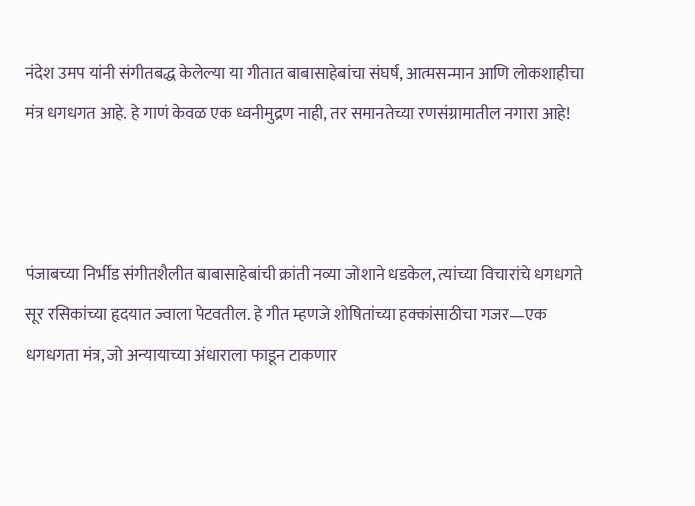नंदेश उमप यांनी संगीतबद्ध केलेल्या या गीतात बाबासाहेबांचा संघर्ष, आत्मसन्मान आणि लोकशाहीचा मंत्र धगधगत आहे. हे गाणं केवळ एक ध्वनीमुद्रण नाही, तर समानतेच्या रणसंग्रामातील नगारा आहे!



पंजाबच्या निर्भीड संगीतशैलीत बाबासाहेबांची क्रांती नव्या जोशाने धडकेल, त्यांच्या विचारांचे धगधगते सूर रसिकांच्या हृदयात ज्वाला पेटवतील. हे गीत म्हणजे शोषितांच्या हक्कांसाठीचा गजर—एक धगधगता मंत्र, जो अन्यायाच्या अंधाराला फाडून टाकणार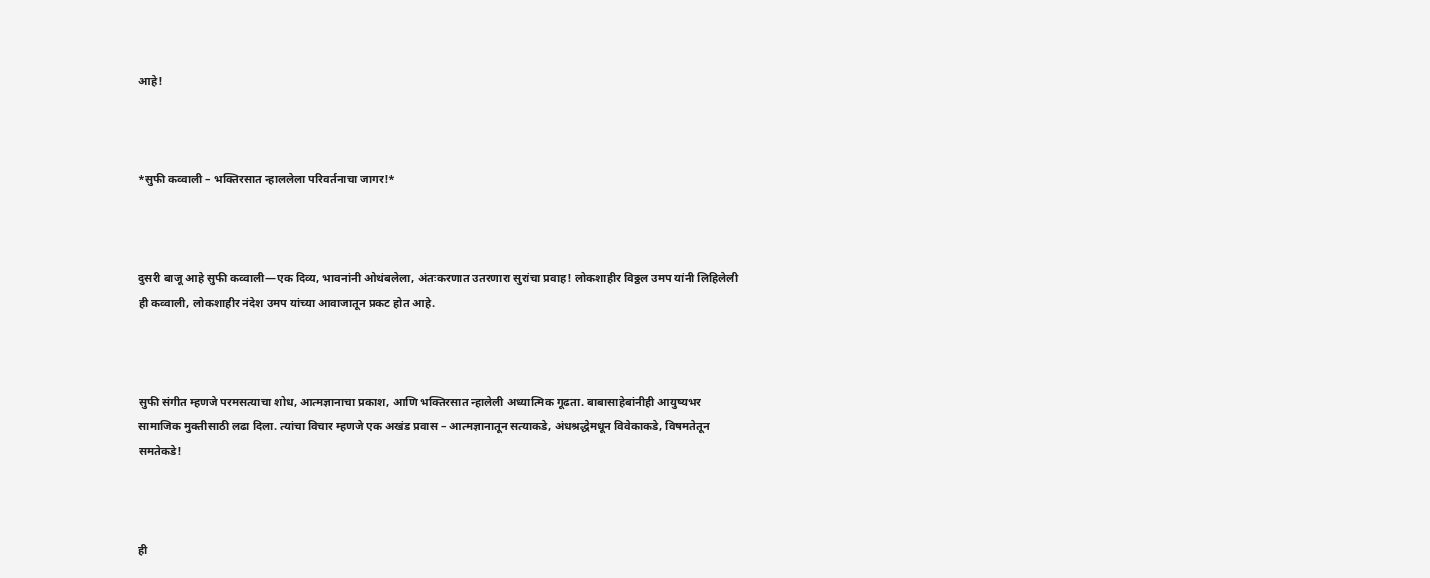आहे!



*सुफी कव्वाली – भक्तिरसात न्हाललेला परिवर्तनाचा जागर!*



दुसरी बाजू आहे सुफी कव्वाली—एक दिव्य, भावनांनी ओथंबलेला, अंतःकरणात उतरणारा सुरांचा प्रवाह! लोकशाहीर विठ्ठल उमप यांनी लिहिलेली ही कव्वाली, लोकशाहीर नंदेश उमप यांच्या आवाजातून प्रकट होत आहे.



सुफी संगीत म्हणजे परमसत्याचा शोध, आत्मज्ञानाचा प्रकाश, आणि भक्तिरसात न्हालेली अध्यात्मिक गूढता. बाबासाहेबांनीही आयुष्यभर सामाजिक मुक्तीसाठी लढा दिला. त्यांचा विचार म्हणजे एक अखंड प्रवास – आत्मज्ञानातून सत्याकडे, अंधश्रद्धेमधून विवेकाकडे, विषमतेतून समतेकडे!



ही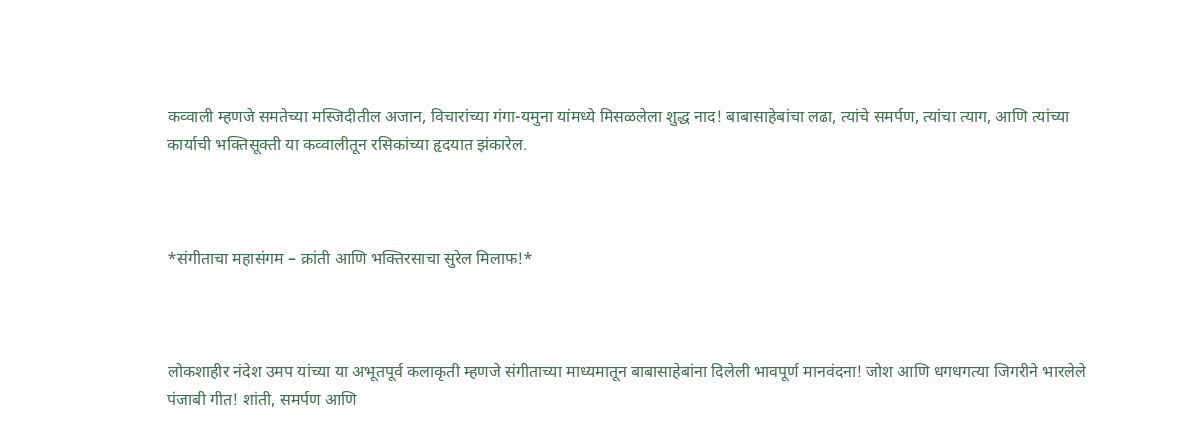कव्वाली म्हणजे समतेच्या मस्जिदीतील अजान, विचारांच्या गंगा-यमुना यांमध्ये मिसळलेला शुद्ध नाद! बाबासाहेबांचा लढा, त्यांचे समर्पण, त्यांचा त्याग, आणि त्यांच्या कार्याची भक्तिसूक्ती या कव्वालीतून रसिकांच्या हृदयात झंकारेल.



*संगीताचा महासंगम – क्रांती आणि भक्तिरसाचा सुरेल मिलाफ!*



लोकशाहीर नंदेश उमप यांच्या या अभूतपूर्व कलाकृती म्हणजे संगीताच्या माध्यमातून बाबासाहेबांना दिलेली भावपूर्ण मानवंदना! जोश आणि धगधगत्या जिगरीने भारलेले पंजाबी गीत! शांती, समर्पण आणि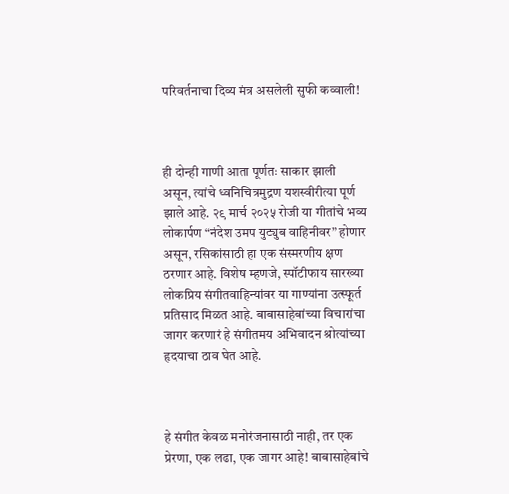परिवर्तनाचा दिव्य मंत्र असलेली सुफी कव्वाली!



ही दोन्ही गाणी आता पूर्णतः साकार झाली असून, त्यांचे ध्वनिचित्रमुद्रण यशस्वीरीत्या पूर्ण झाले आहे. २९ मार्च २०२५ रोजी या गीतांचे भव्य लोकार्पण “नंदेश उमप युट्युब वाहिनीवर” होणार असून, रसिकांसाठी हा एक संस्मरणीय क्षण ठरणार आहे. विशेष म्हणजे, स्पॉटीफाय सारख्या लोकप्रिय संगीतवाहिन्यांवर या गाण्यांना उत्स्फूर्त प्रतिसाद मिळत आहे. बाबासाहेबांच्या विचारांचा जागर करणारं हे संगीतमय अभिवादन श्रोत्यांच्या हृदयाचा ठाव घेत आहे.



हे संगीत केवळ मनोरंजनासाठी नाही, तर एक प्रेरणा, एक लढा, एक जागर आहे! बाबासाहेबांचे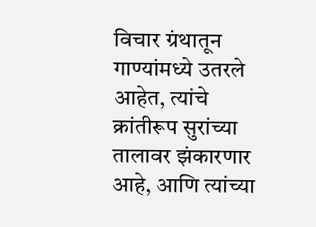विचार ग्रंथातून गाण्यांमध्ये उतरले आहेत, त्यांचे क्रांतीरूप सुरांच्या तालावर झंकारणार आहे, आणि त्यांच्या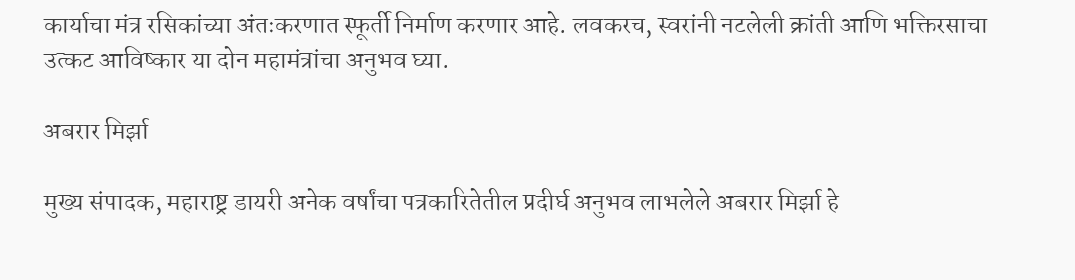कार्याचा मंत्र रसिकांच्या अंतःकरणात स्फूर्ती निर्माण करणार आहे. लवकरच, स्वरांनी नटलेली क्रांती आणि भक्तिरसाचा उत्कट आविष्कार या दोन महामंत्रांचा अनुभव घ्या.

अबरार मिर्झा

मुख्य संपादक, महाराष्ट्र डायरी अनेक वर्षांचा पत्रकारितेतील प्रदीर्घ अनुभव लाभलेले अबरार मिर्झा हे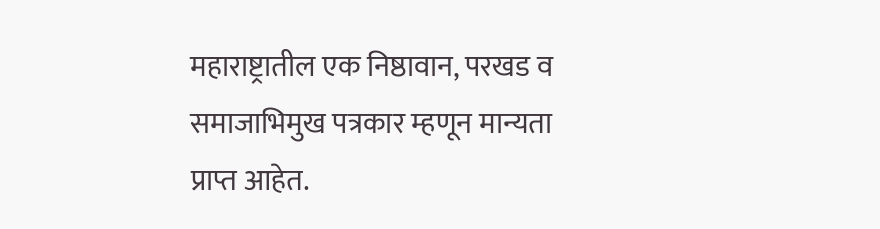महाराष्ट्रातील एक निष्ठावान, परखड व समाजाभिमुख पत्रकार म्हणून मान्यता प्राप्त आहेत.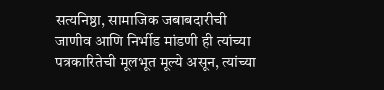सत्यनिष्ठा, सामाजिक जबाबदारीची जाणीव आणि निर्भीड मांडणी ही त्यांच्या पत्रकारितेची मूलभूत मूल्ये असून, त्यांच्या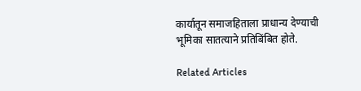कार्यातून समाजहिताला प्राधान्य देण्याची भूमिका सातत्याने प्रतिबिंबित होते.

Related Articles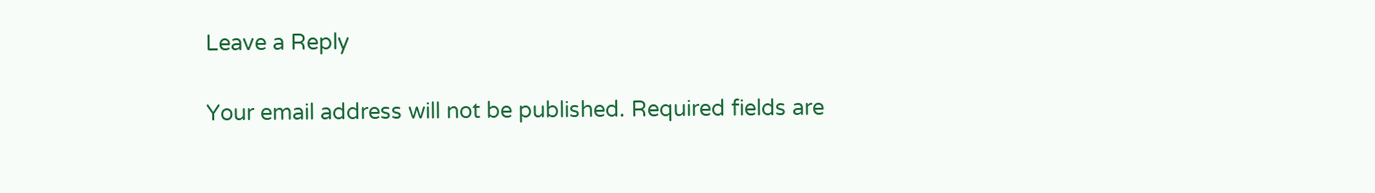Leave a Reply

Your email address will not be published. Required fields are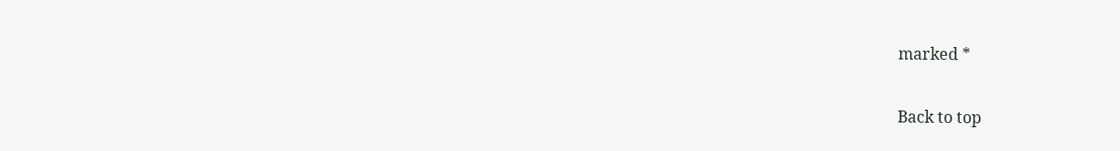marked *

Back to top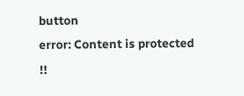button
error: Content is protected !!